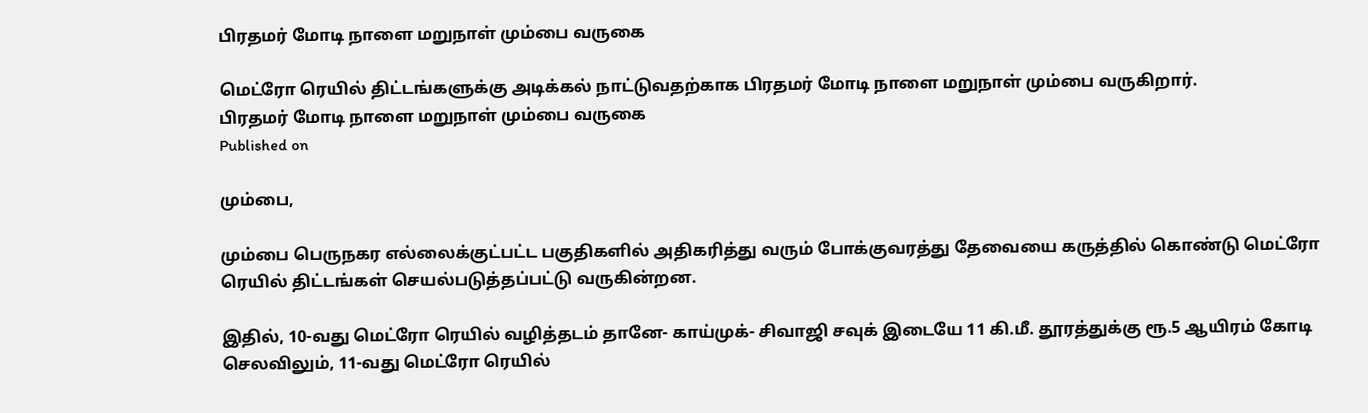பிரதமர் மோடி நாளை மறுநாள் மும்பை வருகை

மெட்ரோ ரெயில் திட்டங்களுக்கு அடிக்கல் நாட்டுவதற்காக பிரதமர் மோடி நாளை மறுநாள் மும்பை வருகிறார்.
பிரதமர் மோடி நாளை மறுநாள் மும்பை வருகை
Published on

மும்பை,

மும்பை பெருநகர எல்லைக்குட்பட்ட பகுதிகளில் அதிகரித்து வரும் போக்குவரத்து தேவையை கருத்தில் கொண்டு மெட்ரோ ரெயில் திட்டங்கள் செயல்படுத்தப்பட்டு வருகின்றன.

இதில், 10-வது மெட்ரோ ரெயில் வழித்தடம் தானே- காய்முக்- சிவாஜி சவுக் இடையே 11 கி.மீ. தூரத்துக்கு ரூ.5 ஆயிரம் கோடி செலவிலும், 11-வது மெட்ரோ ரெயில்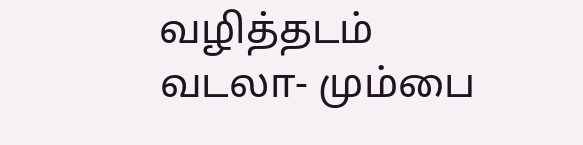வழித்தடம் வடலா- மும்பை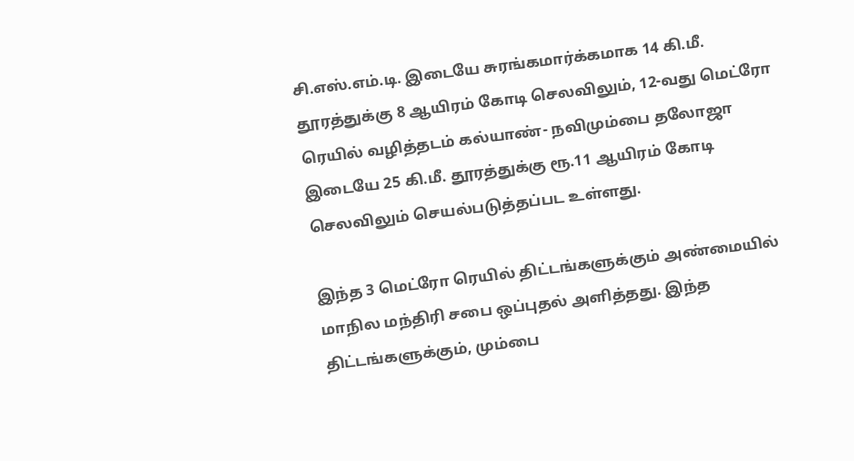சி.எஸ்.எம்.டி. இடையே சுரங்கமார்க்கமாக 14 கி.மீ. தூரத்துக்கு 8 ஆயிரம் கோடி செலவிலும், 12-வது மெட்ரோ ரெயில் வழித்தடம் கல்யாண்- நவிமும்பை தலோஜா இடையே 25 கி.மீ. தூரத்துக்கு ரூ.11 ஆயிரம் கோடி செலவிலும் செயல்படுத்தப்பட உள்ளது.

இந்த 3 மெட்ரோ ரெயில் திட்டங்களுக்கும் அண்மையில் மாநில மந்திரி சபை ஒப்புதல் அளித்தது. இந்த திட்டங்களுக்கும், மும்பை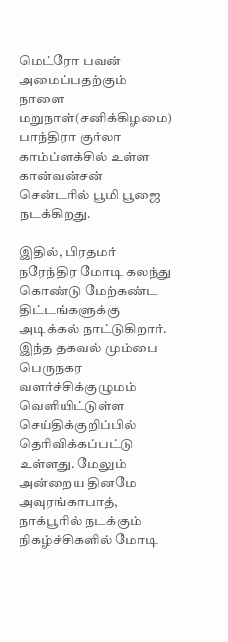மெட்ரோ பவன் அமைப்பதற்கும் நாளை மறுநாள்(சனிக்கிழமை) பாந்திரா குர்லா காம்ப்ளக்சில் உள்ள கான்வன்சன் சென்டரில் பூமி பூஜை நடக்கிறது.

இதில், பிரதமர் நரேந்திர மோடி கலந்து கொண்டு மேற்கண்ட திட்டங்களுக்கு அடிக்கல் நாட்டுகிறார். இந்த தகவல் மும்பை பெருநகர வளர்ச்சிக்குழுமம் வெளியிட்டுள்ள செய்திக்குறிப்பில் தெரிவிக்கப்பட்டு உள்ளது. மேலும் அன்றைய தினமே அவுரங்காபாத், நாக்பூரில் நடக்கும் நிகழ்ச்சிகளில் மோடி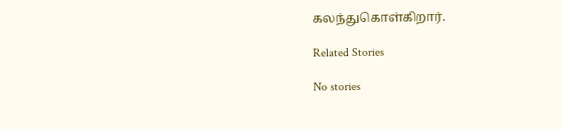கலந்துகொள்கிறார்.

Related Stories

No stories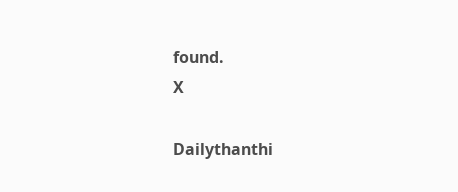found.
X

Dailythanthi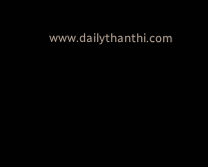www.dailythanthi.com